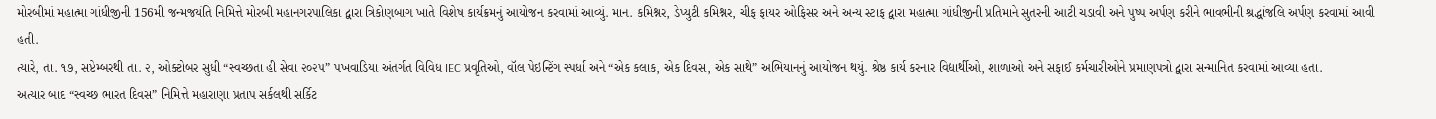મોરબીમાં મહાત્મા ગાંધીજીની 156મી જન્મજયંતિ નિમિત્તે મોરબી મહાનગરપાલિકા દ્વારા ત્રિકોણબાગ ખાતે વિશેષ કાર્યક્રમનું આયોજન કરવામાં આવ્યું. માન. કમિશ્નર, ડેપ્યુટી કમિશ્નર, ચીફ ફાયર ઓફિસર અને અન્ય સ્ટાફ દ્વારા મહાત્મા ગાંધીજીની પ્રતિમાને સુતરની આટી ચડાવી અને પુષ્પ અર્પણ કરીને ભાવભીની શ્રદ્ધાંજલિ અર્પણ કરવામાં આવી હતી.
ત્યારે, તા. ૧૭, સપ્ટેમ્બરથી તા. ૨, ઓક્ટોબર સુધી “સ્વચ્છતા હી સેવા ૨૦૨૫” પખવાડિયા અંતર્ગત વિવિધ IEC પ્રવૃતિઓ, વૉલ પેઇન્ટિંગ સ્પર્ધા અને “એક કલાક, એક દિવસ, એક સાથે” અભિયાનનું આયોજન થયું. શ્રેષ્ઠ કાર્ય કરનાર વિદ્યાર્થીઓ, શાળાઓ અને સફાઈ કર્મચારીઓને પ્રમાણપત્રો દ્વારા સન્માનિત કરવામાં આવ્યા હતા.
અત્યાર બાદ “સ્વચ્છ ભારત દિવસ” નિમિત્તે મહારાણા પ્રતાપ સર્કલથી સર્કિટ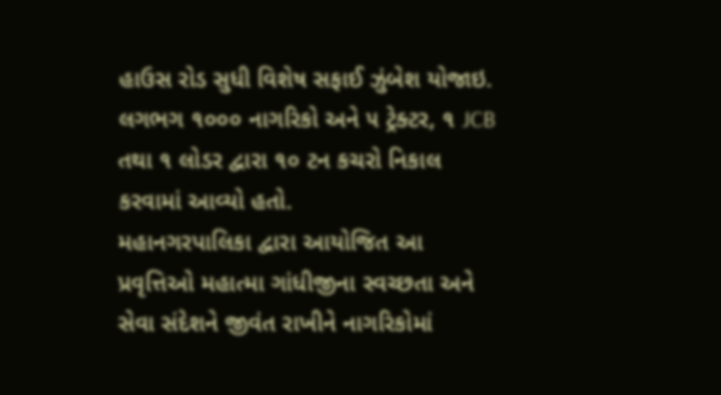હાઉસ રોડ સુધી વિશેષ સફાઈ ઝુંબેશ યોજાઇ. લગભગ ૧૦૦૦ નાગરિકો અને ૫ ટ્રેક્ટર, ૧ JCB તથા ૧ લોડર દ્વારા ૧૦ ટન કચરો નિકાલ કરવામાં આવ્યો હતો.
મહાનગરપાલિકા દ્વારા આયોજિત આ પ્રવૃત્તિઓ મહાત્મા ગાંધીજીના સ્વચ્છતા અને સેવા સંદેશને જીવંત રાખીને નાગરિકોમાં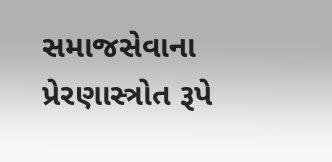સમાજસેવાના પ્રેરણાસ્ત્રોત રૂપે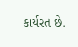કાર્યરત છે.